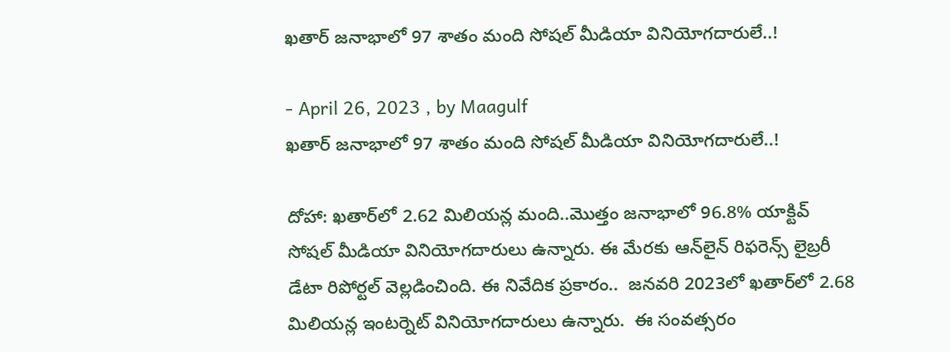ఖతార్‌ జనాభాలో 97 శాతం మంది సోషల్ మీడియా వినియోగదారులే..!

- April 26, 2023 , by Maagulf
ఖతార్‌ జనాభాలో 97 శాతం మంది సోషల్ మీడియా వినియోగదారులే..!

దోహా: ఖతార్‌లో 2.62 మిలియన్ల మంది..మొత్తం జనాభాలో 96.8% యాక్టివ్ సోషల్ మీడియా వినియోగదారులు ఉన్నారు. ఈ మేరకు ఆన్‌లైన్ రిఫరెన్స్ లైబ్రరీ డేటా రిపోర్టల్ వెల్లడించింది. ఈ నివేదిక ప్రకారం..  జనవరి 2023లో ఖతార్‌లో 2.68 మిలియన్ల ఇంటర్నెట్ వినియోగదారులు ఉన్నారు.  ఈ సంవత్సరం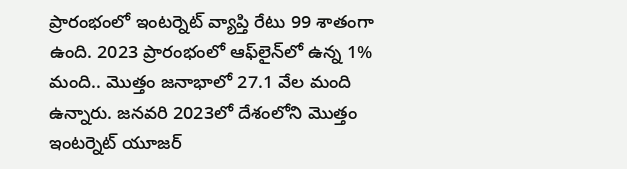ప్రారంభంలో ఇంటర్నెట్ వ్యాప్తి రేటు 99 శాతంగా ఉంది. 2023 ప్రారంభంలో ఆఫ్‌లైన్‌లో ఉన్న 1% మంది.. మొత్తం జనాభాలో 27.1 వేల మంది ఉన్నారు. జనవరి 2023లో దేశంలోని మొత్తం ఇంటర్నెట్ యూజర్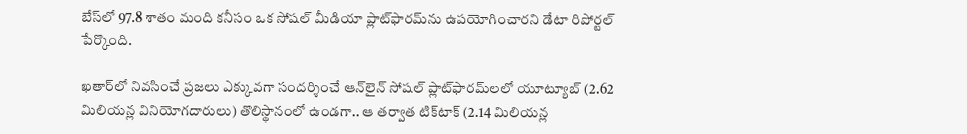బేస్‌లో 97.8 శాతం మంది కనీసం ఒక సోషల్ మీడియా ప్లాట్‌ఫారమ్‌ను ఉపయోగించారని డేటా రిపోర్టల్ పేర్కొంది.

ఖతార్‌లో నివసించే ప్రజలు ఎక్కువగా సందర్శించే ఆన్‌లైన్ సోషల్ ప్లాట్‌ఫారమ్‌లలో యూట్యూబ్ (2.62 మిలియన్ల వినియోగదారులు) తొలిస్థానంలో ఉండగా.. ఆ తర్వాత టిక్‌టాక్ (2.14 మిలియన్ల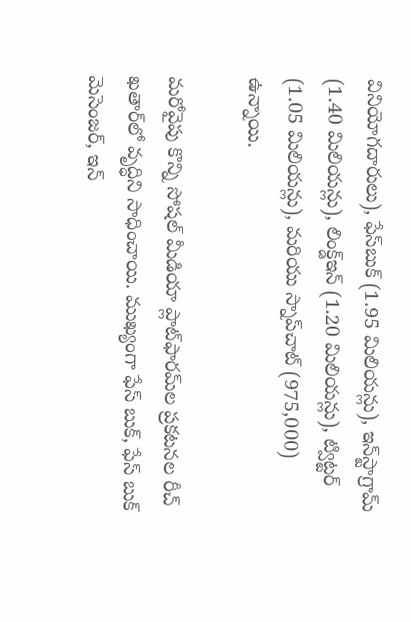వినియోగదారులు), ఫేస్‌బుక్ (1.95 మిలియన్లు), ఇన్‌స్టాగ్రామ్ (1.40 మిలియన్లు), లింక్డ్‌ఇన్ (1.20 మిలియన్లు), ట్విట్టర్ (1.05 మిలియన్లు), మరియు స్నాప్‌చాట్ (975,000) ఉన్నాయి.

మరోవైపు కొన్ని సోషల్ మీడియా ప్లాట్‌ఫారమ్‌ల ప్రకటనల రీచ్ ఖతార్‌లో వృద్ధిని సాధించాయి. ముఖ్యంగా ఫేస్ బుక్, ఫేస్ బుక్ మెసెంజర్, ఇన్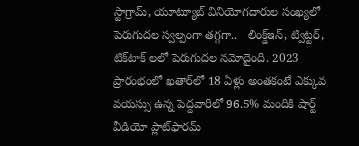స్టాగ్రామ్, యూట్యూబ్ వినియోగదారుల సంఖ్యలో పెరుగుదల స్వల్పంగా తగ్గగా..   లింక్డ్‌ఇన్, ట్విట్టర్, టిక్‌టాక్ లలో పెరుగుదల నమోదైంది. 2023 ప్రారంభంలో ఖతార్‌లో 18 ఏళ్లు అంతకంటే ఎక్కువ వయస్సు ఉన్న పెద్దవారిలో 96.5% మందికి షార్ట్ వీడియో ప్లాట్‌ఫారమ్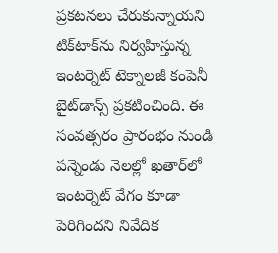ప్రకటనలు చేరుకున్నాయని టిక్‌టాక్‌ను నిర్వహిస్తున్న ఇంటర్నెట్ టెక్నాలజీ కంపెనీ బైట్‌డాన్స్ ప్రకటించింది. ఈ సంవత్సరం ప్రారంభం నుండి పన్నెండు నెలల్లో ఖతార్‌లో ఇంటర్నెట్ వేగం కూడా పెరిగిందని నివేదిక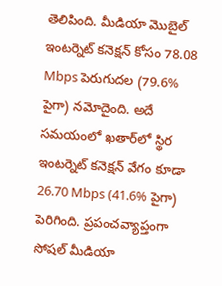తెలిపింది. మీడియా మొబైల్ ఇంటర్నెట్ కనెక్షన్ కోసం 78.08 Mbps పెరుగుదల (79.6% పైగా) నమోదైంది. అదే సమయంలో ఖతార్‌లో స్థిర ఇంటర్నెట్ కనెక్షన్ వేగం కూడా 26.70 Mbps (41.6% పైగా) పెరిగింది. ప్రపంచవ్యాప్తంగా సోషల్ మీడియా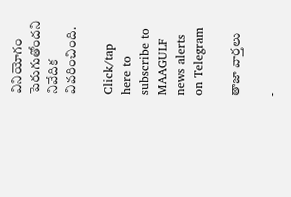వినియోగం పెరుగుతోందని నివేదిక వివరించింది.

Click/tap here to subscribe to MAAGULF news alerts on Telegram

తాజా వార్తలు

-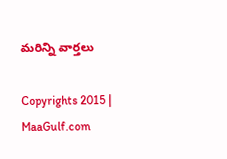మరిన్ని వార్తలు

Copyrights 2015 | MaaGulf.com